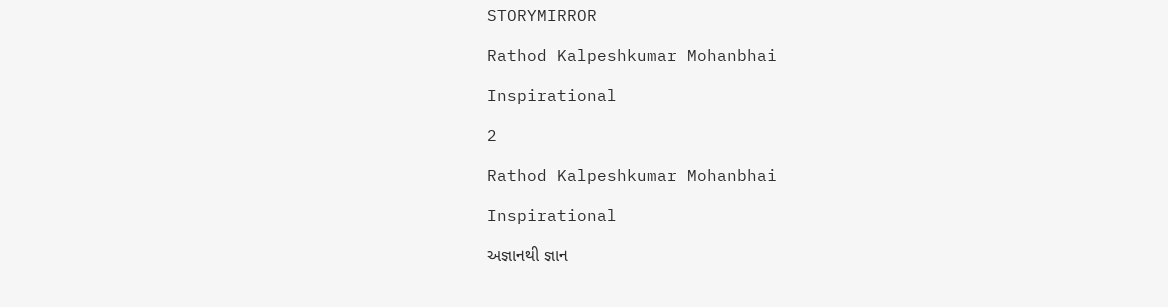STORYMIRROR

Rathod Kalpeshkumar Mohanbhai

Inspirational

2

Rathod Kalpeshkumar Mohanbhai

Inspirational

અજ્ઞાનથી જ્ઞાન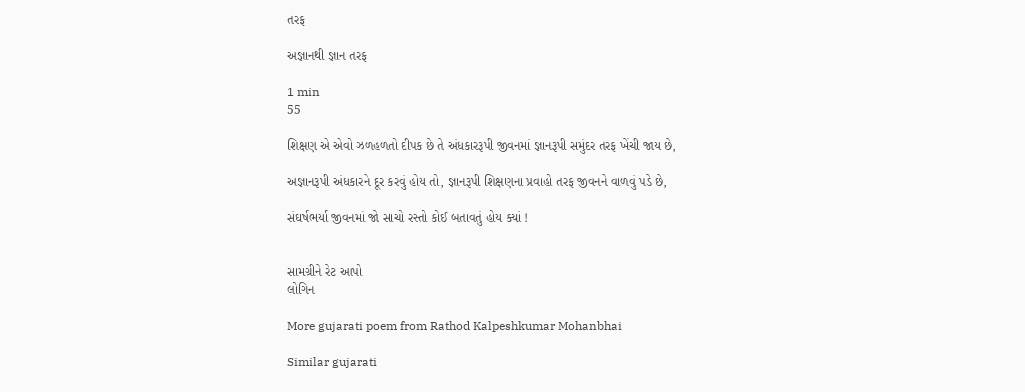તરફ

અજ્ઞાનથી જ્ઞાન તરફ

1 min
55

શિક્ષણ એ એવો ઝળહળતો દીપક છે તે અંધકારરૂપી જીવનમાં જ્ઞાનરૂપી સમુંદર તરફ ખેંચી જાય છે,

અજ્ઞાનરૂપી અંધકારને દૂર કરવું હોય તો, જ્ઞાનરૂપી શિક્ષણના પ્રવાહો તરફ જીવનને વાળવું પડે છે,

સંઘર્ષભર્યા જીવનમાં જો સાચો રસ્તો કોઈ બતાવતું હોય ક્યાં !


સામગ્રીને રેટ આપો
લોગિન

More gujarati poem from Rathod Kalpeshkumar Mohanbhai

Similar gujarati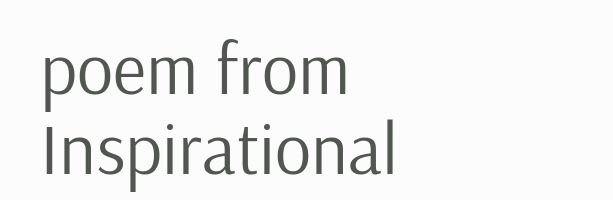poem from Inspirational